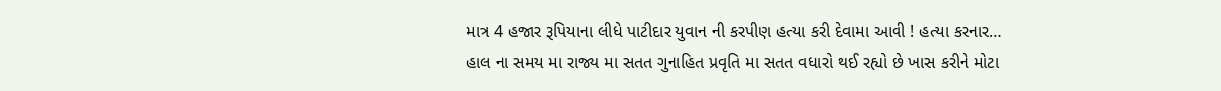માત્ર 4 હજાર રૂપિયાના લીધે પાટીદાર યુવાન ની કરપીણ હત્યા કરી દેવામા આવી ! હત્યા કરનાર…
હાલ ના સમય મા રાજ્ય મા સતત ગુનાહિત પ્રવૃતિ મા સતત વધારો થઈ રહ્યો છે ખાસ કરીને મોટા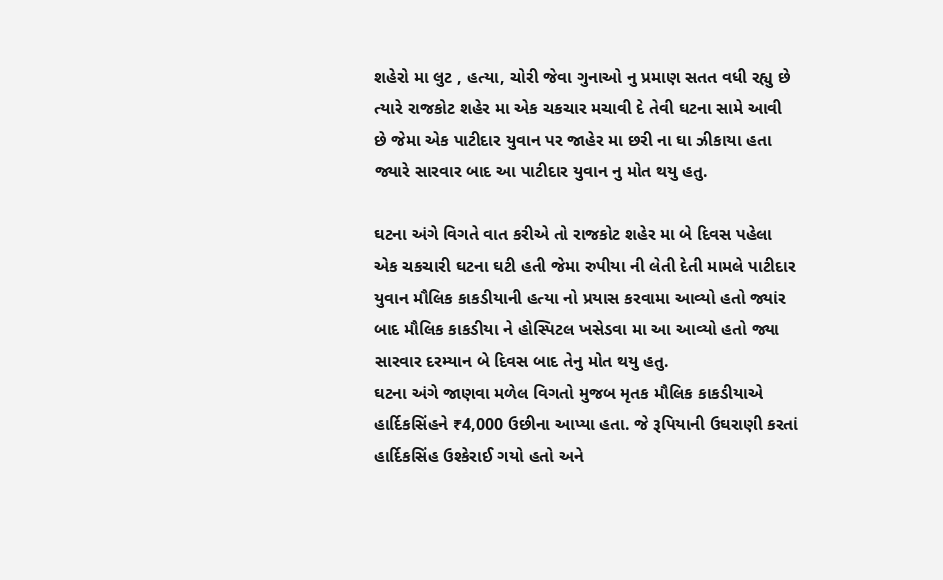શહેરો મા લુટ , હત્યા, ચોરી જેવા ગુનાઓ નુ પ્રમાણ સતત વધી રહ્યુ છે ત્યારે રાજકોટ શહેર મા એક ચકચાર મચાવી દે તેવી ઘટના સામે આવી છે જેમા એક પાટીદાર યુવાન પર જાહેર મા છરી ના ઘા ઝીકાયા હતા જ્યારે સારવાર બાદ આ પાટીદાર યુવાન નુ મોત થયુ હતુ.

ઘટના અંગે વિગતે વાત કરીએ તો રાજકોટ શહેર મા બે દિવસ પહેલા એક ચકચારી ઘટના ઘટી હતી જેમા રુપીયા ની લેતી દેતી મામલે પાટીદાર યુવાન મૌલિક કાકડીયાની હત્યા નો પ્રયાસ કરવામા આવ્યો હતો જ્યાંર બાદ મૌલિક કાકડીયા ને હોસ્પિટલ ખસેડવા મા આ આવ્યો હતો જ્યા સારવાર દરમ્યાન બે દિવસ બાદ તેનુ મોત થયુ હતુ.
ઘટના અંગે જાણવા મળેલ વિગતો મુજબ મૃતક મૌલિક કાકડીયાએ હાર્દિકસિંહને ₹4,000 ઉછીના આપ્યા હતા. જે રૂપિયાની ઉઘરાણી કરતાં હાર્દિકસિંહ ઉશ્કેરાઈ ગયો હતો અને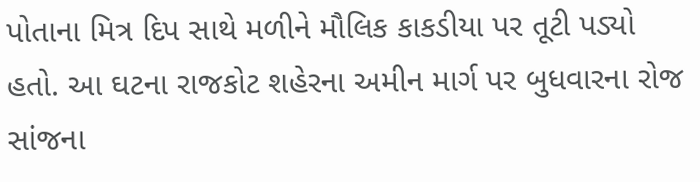પોતાના મિત્ર દિપ સાથે મળીને મૌલિક કાકડીયા પર તૂટી પડ્યો હતો. આ ઘટના રાજકોટ શહેરના અમીન માર્ગ પર બુધવારના રોજ સાંજના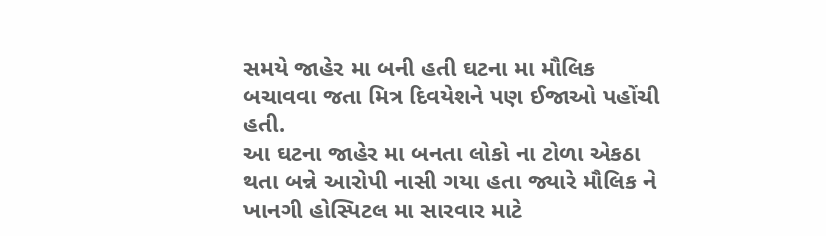સમયે જાહેર મા બની હતી ઘટના મા મૌલિક બચાવવા જતા મિત્ર દિવયેશને પણ ઈજાઓ પહોંચી હતી.
આ ઘટના જાહેર મા બનતા લોકો ના ટોળા એકઠા થતા બન્ને આરોપી નાસી ગયા હતા જ્યારે મૌલિક ને ખાનગી હોસ્પિટલ મા સારવાર માટે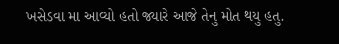ખસેડવા મા આવ્યો હતો જ્યારે આજે તેનુ મોત થયુ હતુ.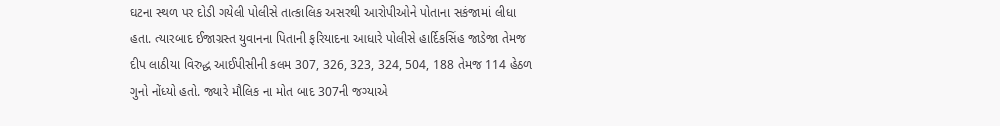ઘટના સ્થળ પર દોડી ગયેલી પોલીસે તાત્કાલિક અસરથી આરોપીઓને પોતાના સકંજામાં લીધા હતા. ત્યારબાદ ઈજાગ્રસ્ત યુવાનના પિતાની ફરિયાદના આધારે પોલીસે હાર્દિકસિંહ જાડેજા તેમજ દીપ લાઠીયા વિરુદ્ધ આઈપીસીની કલમ 307, 326, 323, 324, 504, 188 તેમજ 114 હેઠળ ગુનો નોંધ્યો હતો. જ્યારે મૌલિક ના મોત બાદ 307ની જગ્યાએ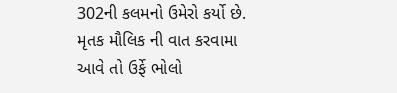302ની કલમનો ઉમેરો કર્યો છે.
મૃતક મૌલિક ની વાત કરવામા આવે તો ઉર્ફે ભોલો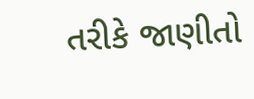તરીકે જાણીતો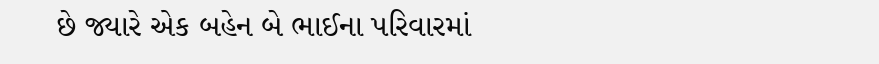છે જ્યારે એક બહેન બે ભાઈના પરિવારમાં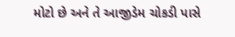મોટો છે અને તે આજીડેમ ચોકડી પાસે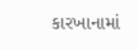કારખાનામાં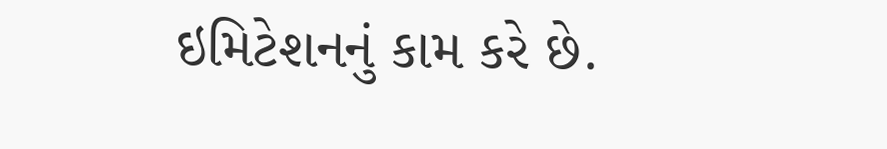ઇમિટેશનનું કામ કરે છે.